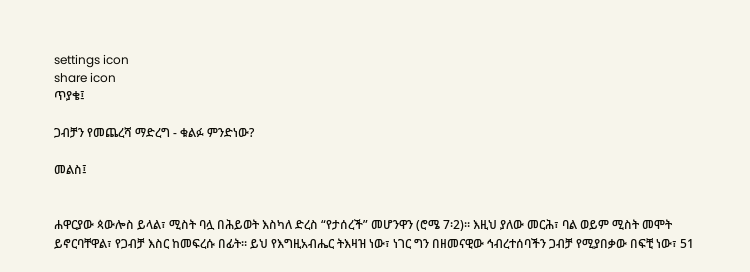settings icon
share icon
ጥያቄ፤

ጋብቻን የመጨረሻ ማድረግ - ቁልፉ ምንድነው?

መልስ፤


ሐዋርያው ጳውሎስ ይላል፣ ሚስት ባሏ በሕይወት እስካለ ድረስ “የታሰረች” መሆንዋን (ሮሜ 7፡2)። እዚህ ያለው መርሕ፣ ባል ወይም ሚስት መሞት ይኖርባቸዋል፣ የጋብቻ እስር ከመፍረሱ በፊት። ይህ የእግዚአብሔር ትእዛዝ ነው፣ ነገር ግን በዘመናዊው ኅብረተሰባችን ጋብቻ የሚያበቃው በፍቺ ነው፣ 51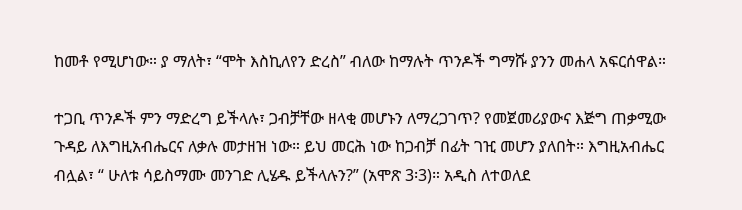ከመቶ የሚሆነው። ያ ማለት፣ “ሞት እስኪለየን ድረስ” ብለው ከማሉት ጥንዶች ግማሹ ያንን መሐላ አፍርሰዋል።

ተጋቢ ጥንዶች ምን ማድረግ ይችላሉ፣ ጋብቻቸው ዘላቂ መሆኑን ለማረጋገጥ? የመጀመሪያውና እጅግ ጠቃሚው ጉዳይ ለእግዚአብሔርና ለቃሉ መታዘዝ ነው። ይህ መርሕ ነው ከጋብቻ በፊት ገዢ መሆን ያለበት። እግዚአብሔር ብሏል፣ “ ሁለቱ ሳይስማሙ መንገድ ሊሄዱ ይችላሉን?” (አሞጽ 3፡3)። አዲስ ለተወለደ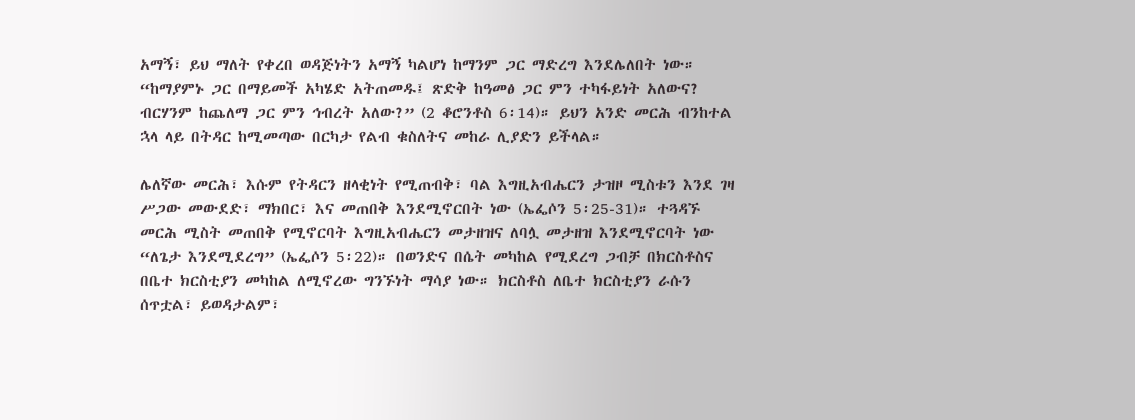አማኝ፣ ይህ ማለት የቀረበ ወዳጅነትን አማኝ ካልሆነ ከማንም ጋር ማድረግ እንደሌለበት ነው። “ከማያምኑ ጋር በማይመች አካሄድ አትጠመዱ፤ ጽድቅ ከዓመፅ ጋር ምን ተካፋይነት አለውና? ብርሃንም ከጨለማ ጋር ምን ኅብረት አለው?” (2 ቆሮንቶስ 6፡14)። ይህን አንድ መርሕ ብንከተል ኋላ ላይ በትዳር ከሚመጣው በርካታ የልብ ቁስለትና መከራ ሊያድን ይችላል።

ሌለኛው መርሕ፣ እሱም የትዳርን ዘላቂነት የሚጠብቅ፣ ባል እግዚአብሔርን ታዝዞ ሚስቱን እንደ ገዛ ሥጋው መውደድ፣ ማክበር፣ እና መጠበቅ እንደሚኖርበት ነው (ኤፌሶን 5፡25-31)። ተጓዳኙ መርሕ ሚስት መጠበቅ የሚኖርባት እግዚአብሔርን መታዘዝና ለባሏ መታዘዝ እንደሚኖርባት ነው “ለጌታ እንደሚደረግ” (ኤፌሶን 5፡22)። በወንድና በሴት መካከል የሚደረግ ጋብቻ በክርስቶስና በቤተ ክርስቲያን መካከል ለሚኖረው ግንኙነት ማሳያ ነው። ክርስቶስ ለቤተ ክርስቲያን ራሱን ሰጥቷል፣ ይወዳታልም፣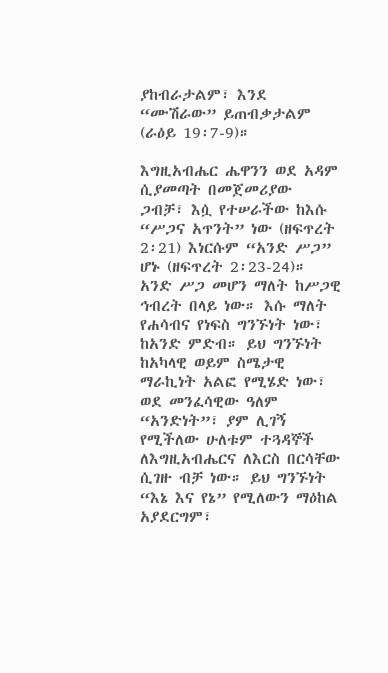ያከብራታልም፣ እንደ “ሙሽራው” ይጠብቃታልም (ራዕይ 19፡7-9)።

እግዚአብሔር ሔዋንን ወደ አዳም ሲያመጣት በመጀመሪያው ጋብቻ፣ እሷ የተሠራችው ከእሱ “ሥጋና አጥንት” ነው (ዘፍጥረት 2፡21) እነርሱም “አንድ ሥጋ” ሆኑ (ዘፍጥረት 2፡23-24)። አንድ ሥጋ መሆን ማለት ከሥጋዊ ኅብረት በላይ ነው። እሱ ማለት የሐሳብና የነፍስ ግንኙነት ነው፣ ከአንድ ምድብ። ይህ ግንኙነት ከአካላዊ ወይም ስሜታዊ ማራኪነት አልፎ የሚሄድ ነው፣ ወደ መንፈሳዊው ዓለም “አንድነት”፣ ያም ሊገኝ የሚችለው ሁለቱም ተጓዳኞች ለእግዚአብሔርና ለእርስ በርሳቸው ሲገዙ ብቻ ነው። ይህ ግንኙነት “እኔ እና የኔ” የሚለውን ማዕከል አያደርግም፣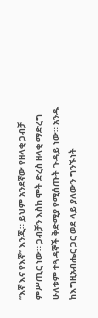“እኛ እና የእኛ” እንጂ። ይህም አንደኛው የዘላቂ ጋብቻ ምሥጢር ነው። ጋብቻን እስከ ሞት ድረስ ዘላቂ ማድረግ ሁለቱም ተጓዳኞች ቅድሚያ የሚሰጡት ጉዳይ ነው። አንዱ ከእግዚአብሔር ጋር ወደ ላይ ያለውን ግንኙነት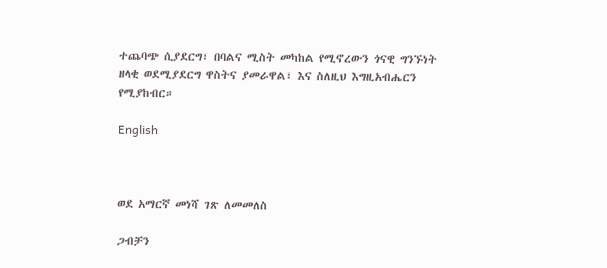ተጨባጭ ሲያደርግ፣ በባልና ሚስት መካከል የሚኖረውን ጎናዊ ግንኙነት ዘላቂ ወደሚያደርግ ዋስትና ያመራዋል፣ እና ስለዚህ እግዚአብሔርን የሚያከብር።

English



ወደ አማርኛ መነሻ ገጽ ለመመለስ

ጋብቻን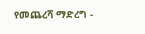የመጨረሻ ማድረግ -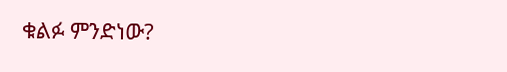ቁልፉ ምንድነው?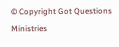© Copyright Got Questions Ministries